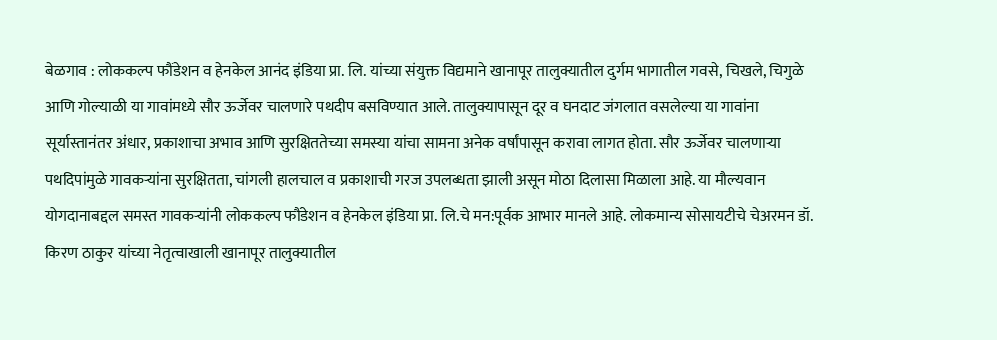बेळगाव : लोककल्प फौंडेशन व हेनकेल आनंद इंडिया प्रा. लि. यांच्या संयुक्त विद्यमाने खानापूर तालुक्यातील दुर्गम भागातील गवसे, चिखले, चिगुळे आणि गोल्याळी या गावांमध्ये सौर ऊर्जेवर चालणारे पथदीप बसविण्यात आले. तालुक्यापासून दूर व घनदाट जंगलात वसलेल्या या गावांना सूर्यास्तानंतर अंधार, प्रकाशाचा अभाव आणि सुरक्षिततेच्या समस्या यांचा सामना अनेक वर्षांपासून करावा लागत होता. सौर ऊर्जेवर चालणाऱ्या पथदिपांमुळे गावकऱ्यांना सुरक्षितता, चांगली हालचाल व प्रकाशाची गरज उपलब्धता झाली असून मोठा दिलासा मिळाला आहे. या मौल्यवान योगदानाबद्दल समस्त गावकऱ्यांनी लोककल्प फौंडेशन व हेनकेल इंडिया प्रा. लि.चे मन:पूर्वक आभार मानले आहे. लोकमान्य सोसायटीचे चेअरमन डॉ. किरण ठाकुर यांच्या नेतृत्वाखाली खानापूर तालुक्यातील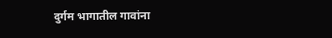दुर्गम भागातील गावांना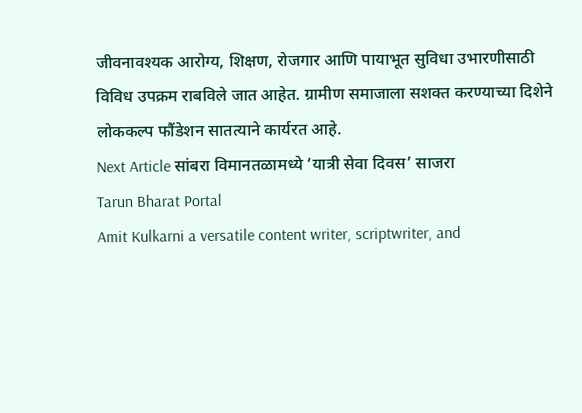जीवनावश्यक आरोग्य, शिक्षण, रोजगार आणि पायाभूत सुविधा उभारणीसाठी विविध उपक्रम राबविले जात आहेत. ग्रामीण समाजाला सशक्त करण्याच्या दिशेने लोककल्प फौंडेशन सातत्याने कार्यरत आहे.
Next Article सांबरा विमानतळामध्ये ‘यात्री सेवा दिवस’ साजरा
Tarun Bharat Portal
Amit Kulkarni a versatile content writer, scriptwriter, and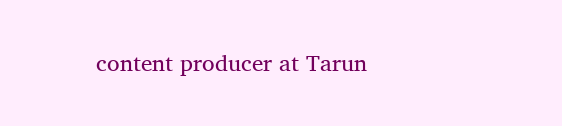content producer at Tarun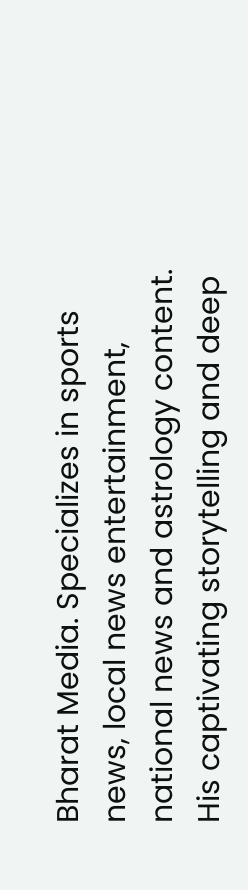Bharat Media. Specializes in sports news, local news entertainment, national news and astrology content. His captivating storytelling and deep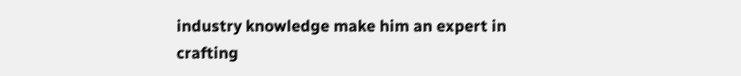industry knowledge make him an expert in crafting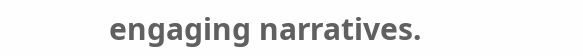engaging narratives.